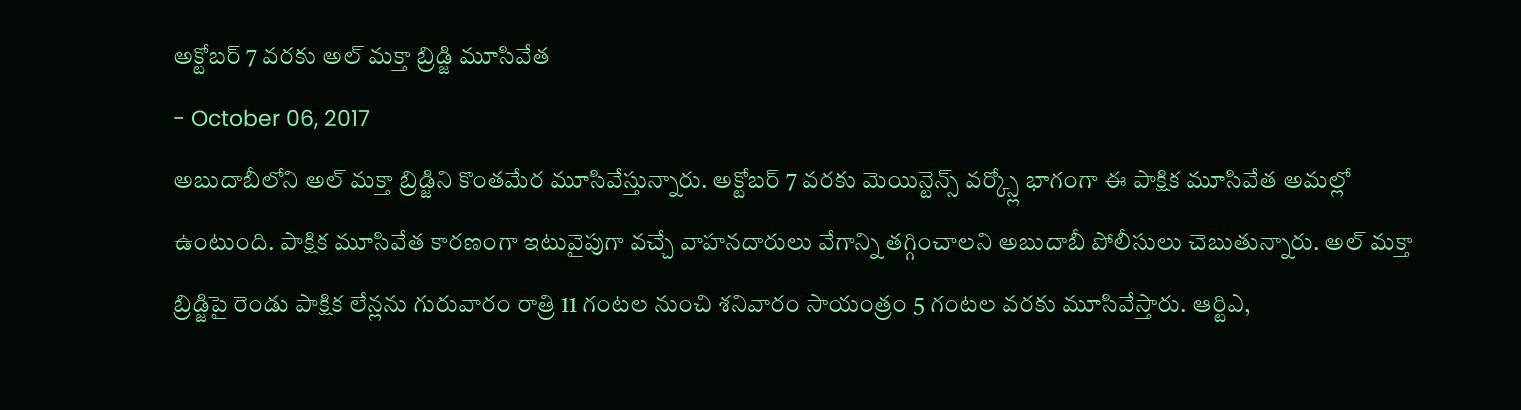అక్టోబర్ 7 వరకు అల్ మక్తా బ్రిడ్జి మూసివేత
- October 06, 2017
అబుదాబీలోని అల్ మక్తా బ్రిడ్జిని కొంతమేర మూసివేస్తున్నారు. అక్టోబర్ 7 వరకు మెయిన్టెన్స్ వర్క్స్లో భాగంగా ఈ పాక్షిక మూసివేత అమల్లో ఉంటుంది. పాక్షిక మూసివేత కారణంగా ఇటువైపుగా వచ్చే వాహనదారులు వేగాన్ని తగ్గించాలని అబుదాబీ పోలీసులు చెబుతున్నారు. అల్ మక్తా బ్రిడ్జిపై రెండు పాక్షిక లేన్లను గురువారం రాత్రి 11 గంటల నుంచి శనివారం సాయంత్రం 5 గంటల వరకు మూసివేస్తారు. ఆర్టిఎ,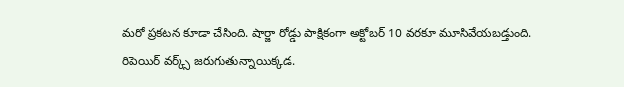మరో ప్రకటన కూడా చేసింది. షార్జా రోడ్డు పాక్షికంగా అక్టోబర్ 10 వరకూ మూసివేయబడ్తుంది. రిపెయిర్ వర్క్స్ జరుగుతున్నాయిక్కడ.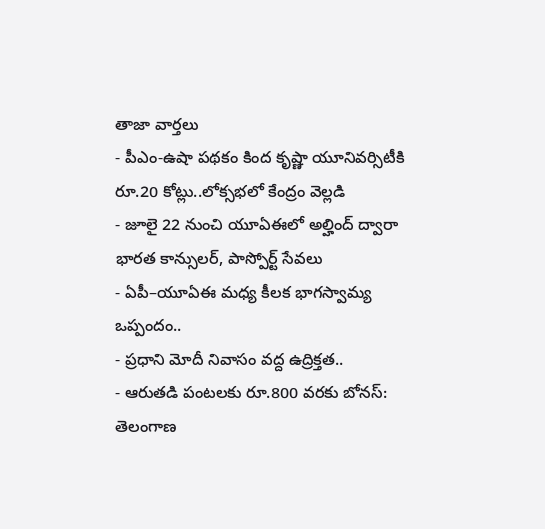తాజా వార్తలు
- పీఎం-ఉషా పథకం కింద కృష్ణా యూనివర్సిటీకి రూ.20 కోట్లు..లోక్సభలో కేంద్రం వెల్లడి
- జూలై 22 నుంచి యూఏఈలో అల్హింద్ ద్వారా భారత కాన్సులర్, పాస్పోర్ట్ సేవలు
- ఏపీ–యూఏఈ మధ్య కీలక భాగస్వామ్య ఒప్పందం..
- ప్రధాని మోదీ నివాసం వద్ద ఉద్రిక్తత..
- ఆరుతడి పంటలకు రూ.800 వరకు బోనస్: తెలంగాణ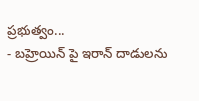ప్రభుత్వం...
- బహ్రెయిన్ పై ఇరాన్ దాడులను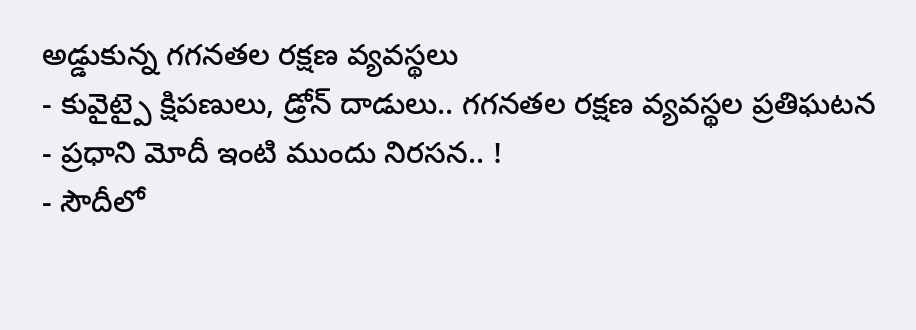అడ్డుకున్న గగనతల రక్షణ వ్యవస్థలు
- కువైట్పై క్షిపణులు, డ్రోన్ దాడులు.. గగనతల రక్షణ వ్యవస్థల ప్రతిఘటన
- ప్రధాని మోదీ ఇంటి ముందు నిరసన.. !
- సౌదీలో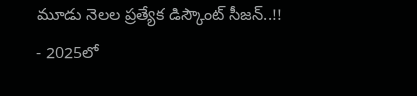మూడు నెలల ప్రత్యేక డిస్కౌంట్ సీజన్..!!
- 2025లో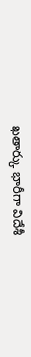ఖతార్కు భారీగా విదేశీ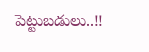పెట్టుబడులు..!!